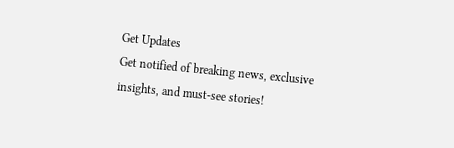Get Updates
Get notified of breaking news, exclusive insights, and must-see stories!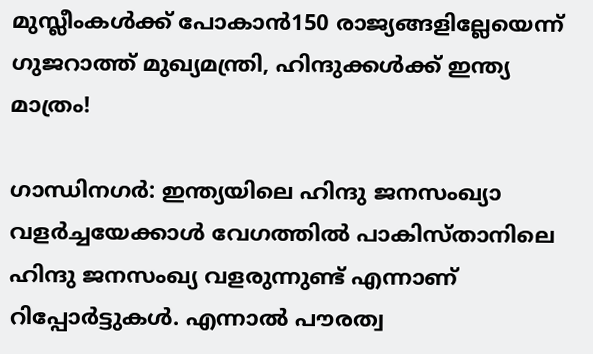മുസ്ലീംകൾക്ക് പോകാൻ150 രാജ്യങ്ങളില്ലേയെന്ന് ഗുജറാത്ത് മുഖ്യമന്ത്രി, ഹിന്ദുക്കൾക്ക് ഇന്ത്യ മാത്രം!

ഗാന്ധിനഗര്‍: ഇന്ത്യയിലെ ഹിന്ദു ജനസംഖ്യാ വളർച്ചയേക്കാൾ വേഗത്തിൽ പാകിസ്താനിലെ ഹിന്ദു ജനസംഖ്യ വളരുന്നുണ്ട് എന്നാണ് റിപ്പോർട്ടുകൾ. എന്നാൽ പൗരത്വ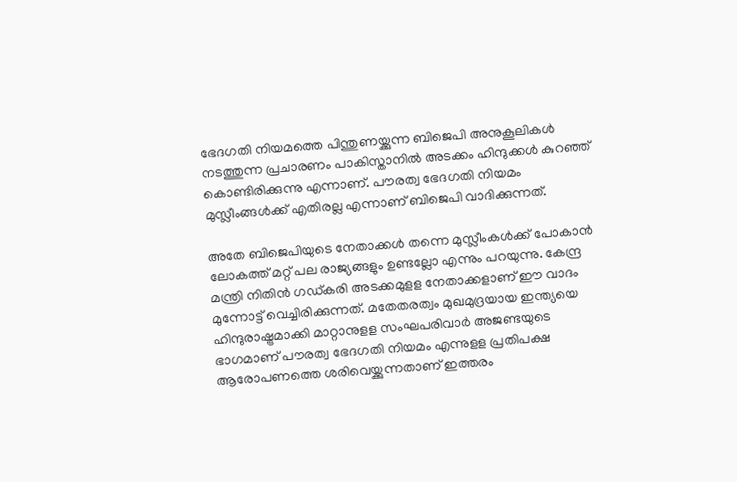ഭേദഗതി നിയമത്തെ പിന്തുണയ്ക്കുന്ന ബിജെപി അനുകൂലികൾ നടത്തുന്ന പ്രചാരണം പാകിസ്താനിൽ അടക്കം ഹിന്ദുക്കൾ കുറഞ്ഞ് കൊണ്ടിരിക്കുന്നു എന്നാണ്. പൗരത്വ ഭേദഗതി നിയമം മുസ്ലീംങ്ങൾക്ക് എതിരല്ല എന്നാണ് ബിജെപി വാദിക്കുന്നത്.

അതേ ബിജെപിയുടെ നേതാക്കൾ തന്നെ മുസ്ലീംകൾക്ക് പോകാൻ ലോകത്ത് മറ്റ് പല രാജ്യങ്ങളും ഉണ്ടല്ലോ എന്നും പറയുന്നു. കേന്ദ്ര മന്ത്രി നിതിൻ ഗഡ്കരി അടക്കമുളള നേതാക്കളാണ് ഈ വാദം മുന്നോട്ട് വെച്ചിരിക്കുന്നത്. മതേതരത്വം മുഖമുദ്രയായ ഇന്ത്യയെ ഹിന്ദുരാഷ്ട്രമാക്കി മാറ്റാനുളള സംഘപരിവാർ അജണ്ടയുടെ ഭാഗമാണ് പൗരത്വ ഭേദഗതി നിയമം എന്നുളള പ്രതിപക്ഷ ആരോപണത്തെ ശരിവെയ്ക്കുന്നതാണ് ഇത്തരം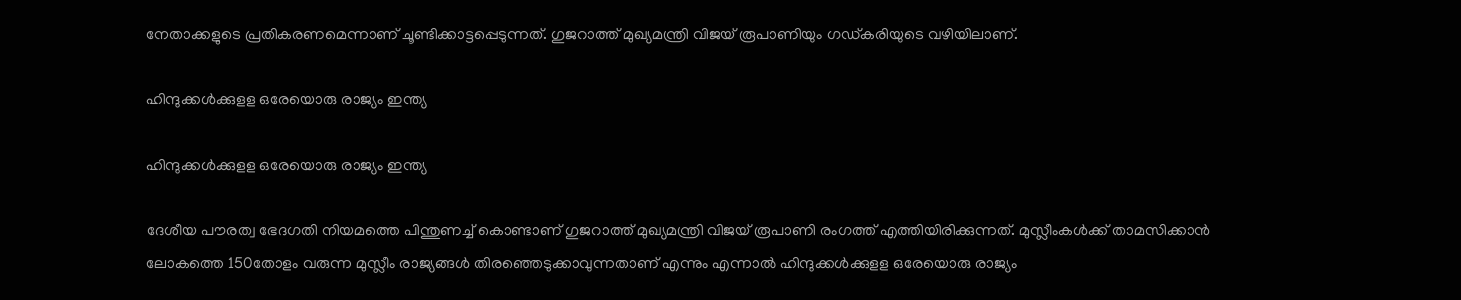നേതാക്കളുടെ പ്രതികരണമെന്നാണ് ചൂണ്ടിക്കാട്ടപ്പെടുന്നത്. ഗുജറാത്ത് മുഖ്യമന്ത്രി വിജയ് രൂപാണിയും ഗഡ്കരിയുടെ വഴിയിലാണ്.

ഹിന്ദുക്കള്‍ക്കുളള ഒരേയൊരു രാജ്യം ഇന്ത്യ

ഹിന്ദുക്കള്‍ക്കുളള ഒരേയൊരു രാജ്യം ഇന്ത്യ

ദേശീയ പൗരത്വ ഭേദഗതി നിയമത്തെ പിന്തുണച്ച് കൊണ്ടാണ് ഗുജറാത്ത് മുഖ്യമന്ത്രി വിജയ് രൂപാണി രംഗത്ത് എത്തിയിരിക്കുന്നത്. മുസ്ലീംകള്‍ക്ക് താമസിക്കാന്‍ ലോകത്തെ 150തോളം വരുന്ന മുസ്ലീം രാജ്യങ്ങള്‍ തിരഞ്ഞെടുക്കാവുന്നതാണ് എന്നും എന്നാല്‍ ഹിന്ദുക്കള്‍ക്കുളള ഒരേയൊരു രാജ്യം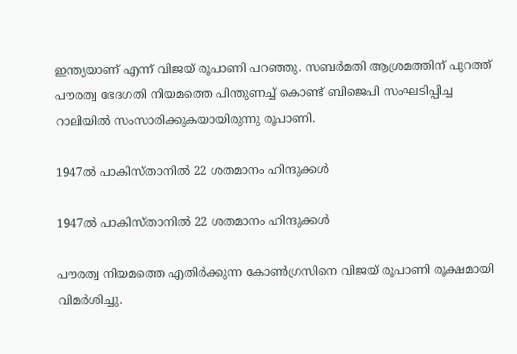ഇന്ത്യയാണ് എന്ന് വിജയ് രൂപാണി പറഞ്ഞു. സബര്‍മതി ആശ്രമത്തിന് പുറത്ത് പൗരത്വ ഭേദഗതി നിയമത്തെ പിന്തുണച്ച് കൊണ്ട് ബിജെപി സംഘടിപ്പിച്ച റാലിയില്‍ സംസാരിക്കുകയായിരുന്നു രൂപാണി.

1947ല്‍ പാകിസ്താനില്‍ 22 ശതമാനം ഹിന്ദുക്കൾ

1947ല്‍ പാകിസ്താനില്‍ 22 ശതമാനം ഹിന്ദുക്കൾ

പൗരത്വ നിയമത്തെ എതിര്‍ക്കുന്ന കോണ്‍ഗ്രസിനെ വിജയ് രൂപാണി രൂക്ഷമായി വിമര്‍ശിച്ചു.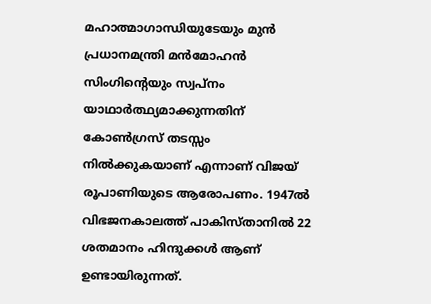മഹാത്മാഗാന്ധിയുടേയും മുന്‍ പ്രധാനമന്ത്രി മന്‍മോഹന്‍ സിംഗിന്റെയും സ്വപ്‌നം യാഥാര്‍ത്ഥ്യമാക്കുന്നതിന് കോണ്‍ഗ്രസ് തടസ്സം നില്‍ക്കുകയാണ് എന്നാണ് വിജയ് രൂപാണിയുടെ ആരോപണം. 1947ല്‍ വിഭജനകാലത്ത് പാകിസ്താനില്‍ 22 ശതമാനം ഹിന്ദുക്കൾ ആണ് ഉണ്ടായിരുന്നത്.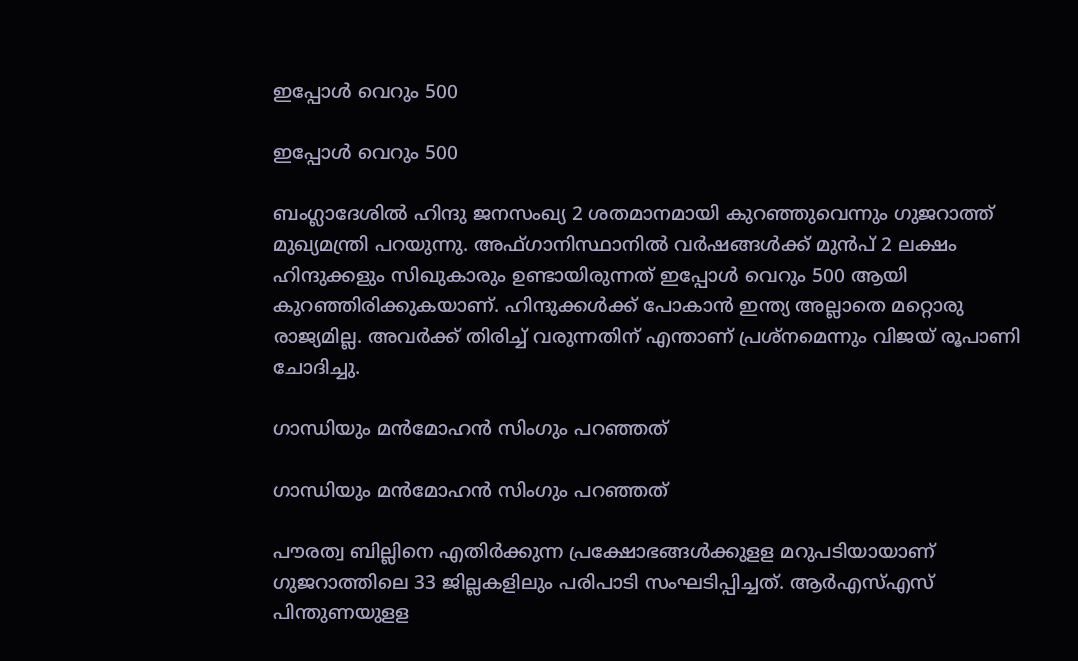ഇപ്പോള്‍ വെറും 500

ഇപ്പോള്‍ വെറും 500

ബംഗ്ലാദേശില്‍ ഹിന്ദു ജനസംഖ്യ 2 ശതമാനമായി കുറഞ്ഞുവെന്നും ഗുജറാത്ത് മുഖ്യമന്ത്രി പറയുന്നു. അഫ്ഗാനിസ്ഥാനില്‍ വര്‍ഷങ്ങള്‍ക്ക് മുന്‍പ് 2 ലക്ഷം ഹിന്ദുക്കളും സിഖുകാരും ഉണ്ടായിരുന്നത് ഇപ്പോള്‍ വെറും 500 ആയി കുറഞ്ഞിരിക്കുകയാണ്. ഹിന്ദുക്കള്‍ക്ക് പോകാന്‍ ഇന്ത്യ അല്ലാതെ മറ്റൊരു രാജ്യമില്ല. അവര്‍ക്ക് തിരിച്ച് വരുന്നതിന് എന്താണ് പ്രശ്‌നമെന്നും വിജയ് രൂപാണി ചോദിച്ചു.

ഗാന്ധിയും മൻമോഹൻ സിംഗും പറഞ്ഞത്

ഗാന്ധിയും മൻമോഹൻ സിംഗും പറഞ്ഞത്

പൗരത്വ ബില്ലിനെ എതിര്‍ക്കുന്ന പ്രക്ഷോഭങ്ങള്‍ക്കുളള മറുപടിയായാണ് ഗുജറാത്തിലെ 33 ജില്ലകളിലും പരിപാടി സംഘടിപ്പിച്ചത്. ആര്‍എസ്എസ് പിന്തുണയുളള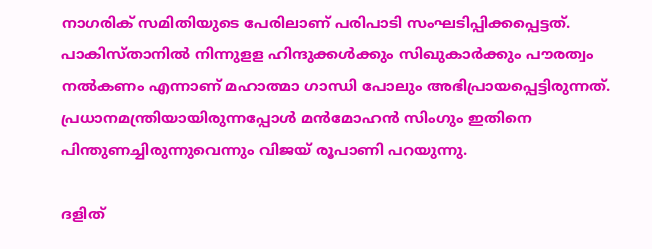നാഗരിക് സമിതിയുടെ പേരിലാണ് പരിപാടി സംഘടിപ്പിക്കപ്പെട്ടത്. പാകിസ്താനില്‍ നിന്നുളള ഹിന്ദുക്കള്‍ക്കും സിഖുകാര്‍ക്കും പൗരത്വം നല്‍കണം എന്നാണ് മഹാത്മാ ഗാന്ധി പോലും അഭിപ്രായപ്പെട്ടിരുന്നത്. പ്രധാനമന്ത്രിയായിരുന്നപ്പോള്‍ മന്‍മോഹന്‍ സിംഗും ഇതിനെ പിന്തുണച്ചിരുന്നുവെന്നും വിജയ് രൂപാണി പറയുന്നു.

ദളിത്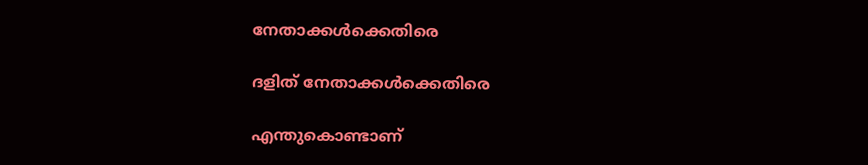നേതാക്കൾക്കെതിരെ

ദളിത് നേതാക്കൾക്കെതിരെ

എന്തുകൊണ്ടാണ്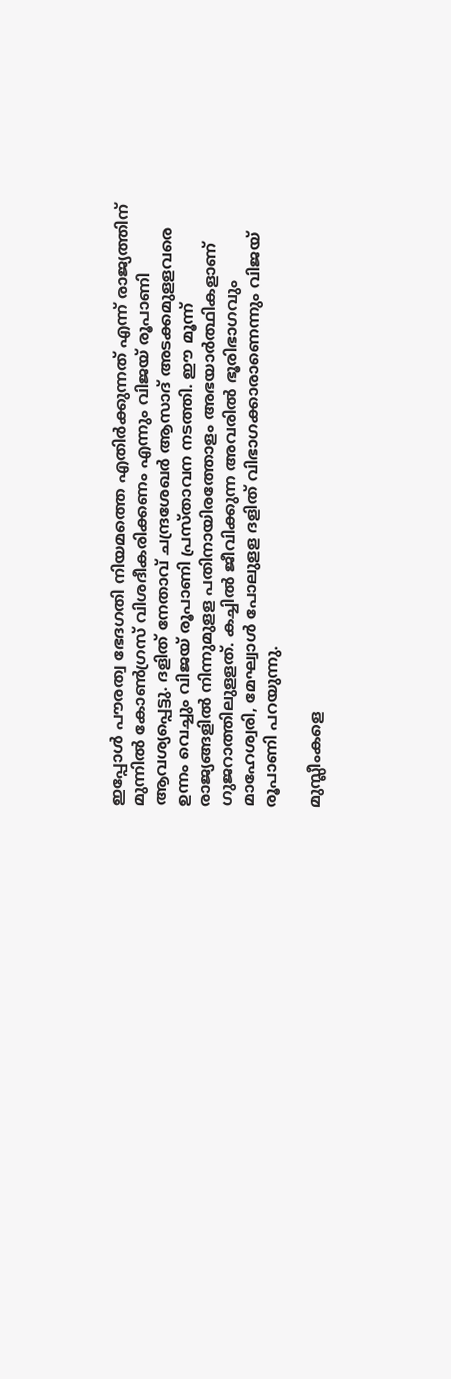ഇപ്പോള്‍ പൗരത്വ ഭേദഗതി നിയമത്തെ എതിര്‍ക്കുന്നത് എന്ന് രാജ്യത്തിന് മുന്നില്‍ കോണ്‍ഗ്രസ് വിശദീകരിക്കണം എന്നും വിജയ് രൂപാണി ആവശ്യപ്പെട്ടു. ദളിത് നേതാവ് ചന്ദ്രശേഖര്‍ ആസാദ് അടക്കമുളളവരെ ഉന്നം വെച്ചും വിജയ് രൂപാണി പ്രസ്താവന നടത്തി. ഈ മൂന്ന് രാജ്യങ്ങളില്‍ നിന്നുമുളള പതിനായിരത്തോളം അഭയാര്‍ത്ഥികളാണ് ഗുജറാത്തിലുളളത്. കച്ചില്‍ ജീവിക്കുന്ന അവരില്‍ ഭൂരിഭാഗവും മാഹേശ്വരി, മേഘ്വാള്‍ പോലുളള ദളിത് വിഭാഗക്കാരാണെന്നും വിജയ് രൂപാണി പറയുന്നു.

മുസ്ലീംകളെ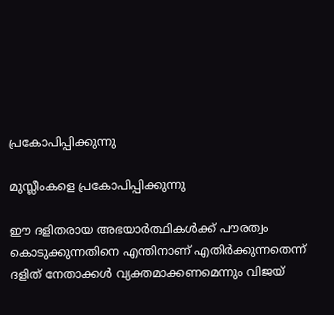പ്രകോപിപ്പിക്കുന്നു

മുസ്ലീംകളെ പ്രകോപിപ്പിക്കുന്നു

ഈ ദളിതരായ അഭയാര്‍ത്ഥികള്‍ക്ക് പൗരത്വം കൊടുക്കുന്നതിനെ എന്തിനാണ് എതിര്‍ക്കുന്നതെന്ന് ദളിത് നേതാക്കള്‍ വ്യക്തമാക്കണമെന്നും വിജയ്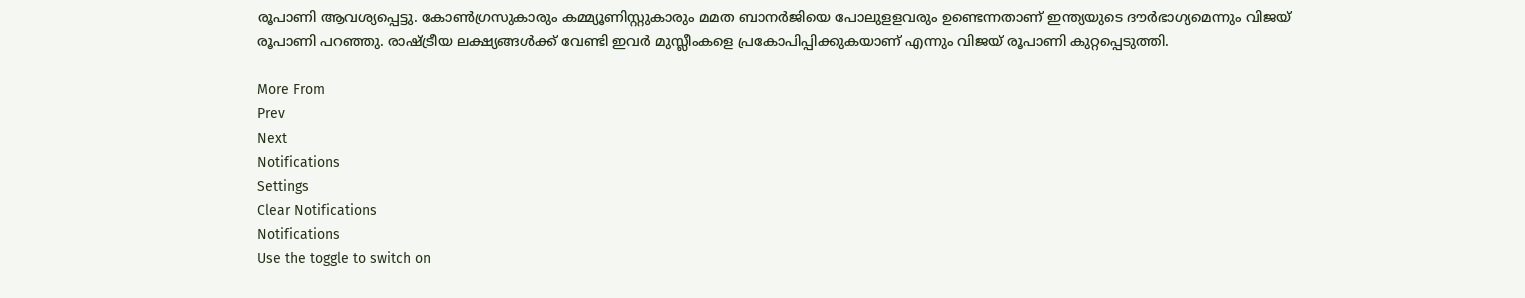രൂപാണി ആവശ്യപ്പെട്ടു. കോണ്‍ഗ്രസുകാരും കമ്മ്യൂണിസ്റ്റുകാരും മമത ബാനര്‍ജിയെ പോലുളളവരും ഉണ്ടെന്നതാണ് ഇന്ത്യയുടെ ദൗര്‍ഭാഗ്യമെന്നും വിജയ് രൂപാണി പറഞ്ഞു. രാഷ്ട്രീയ ലക്ഷ്യങ്ങള്‍ക്ക് വേണ്ടി ഇവര്‍ മുസ്ലീംകളെ പ്രകോപിപ്പിക്കുകയാണ് എന്നും വിജയ് രൂപാണി കുറ്റപ്പെടുത്തി.

More From
Prev
Next
Notifications
Settings
Clear Notifications
Notifications
Use the toggle to switch on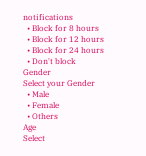notifications
  • Block for 8 hours
  • Block for 12 hours
  • Block for 24 hours
  • Don't block
Gender
Select your Gender
  • Male
  • Female
  • Others
Age
Select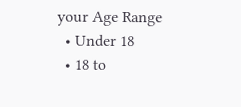your Age Range
  • Under 18
  • 18 to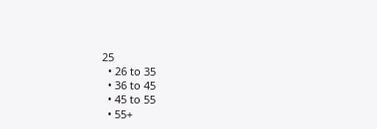25
  • 26 to 35
  • 36 to 45
  • 45 to 55
  • 55+